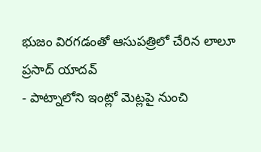భుజం విరగడంతో ఆసుపత్రిలో చేరిన లాలూ ప్రసాద్ యాదవ్
- పాట్నాలోని ఇంట్లో మెట్లపై నుంచి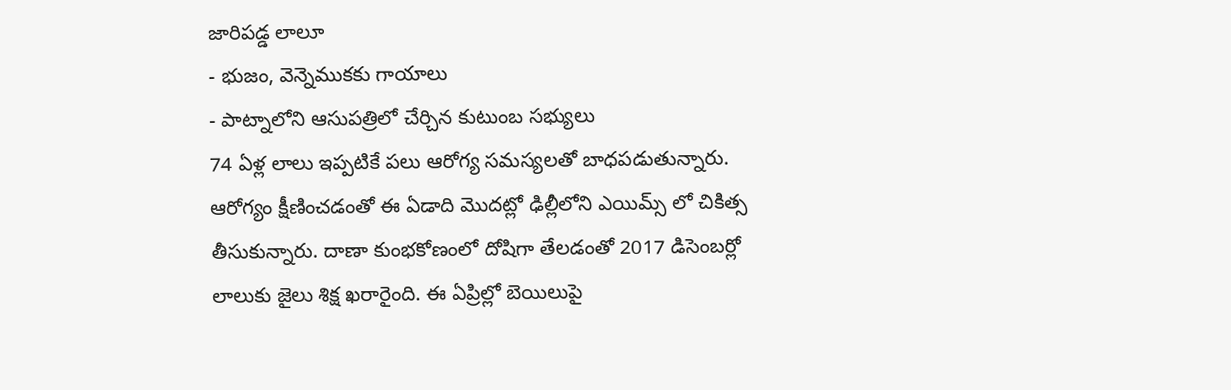జారిపడ్డ లాలూ
- భుజం, వెన్నెముకకు గాయాలు
- పాట్నాలోని ఆసుపత్రిలో చేర్చిన కుటుంబ సభ్యులు
74 ఏళ్ల లాలు ఇప్పటికే పలు ఆరోగ్య సమస్యలతో బాధపడుతున్నారు. ఆరోగ్యం క్షీణించడంతో ఈ ఏడాది మొదట్లో ఢిల్లీలోని ఎయిమ్స్ లో చికిత్స తీసుకున్నారు. దాణా కుంభకోణంలో దోషిగా తేలడంతో 2017 డిసెంబర్లో లాలుకు జైలు శిక్ష ఖరారైంది. ఈ ఏప్రిల్లో బెయిలుపై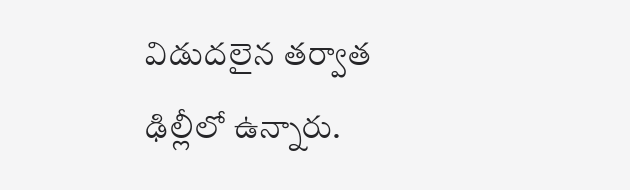విడుదలైన తర్వాత ఢిల్లీలో ఉన్నారు.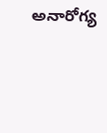అనారోగ్య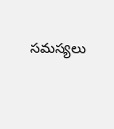సమస్యలు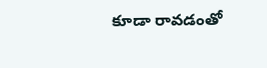కూడా రావడంతో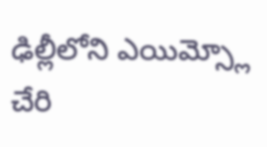ఢిల్లీలోని ఎయిమ్స్లో చేరి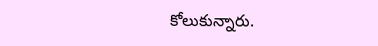కోలుకున్నారు.